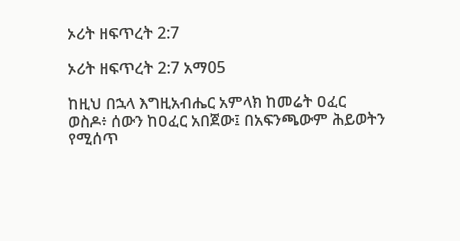ኦሪት ዘፍጥረት 2:7

ኦሪት ዘፍጥረት 2:7 አማ05

ከዚህ በኋላ እግዚአብሔር አምላክ ከመሬት ዐፈር ወስዶ፥ ሰውን ከዐፈር አበጀው፤ በአፍንጫውም ሕይወትን የሚሰጥ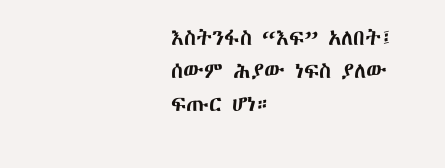እስትንፋስ “እፍ” አለበት፤ ሰውም ሕያው ነፍስ ያለው ፍጡር ሆነ።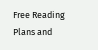Free Reading Plans and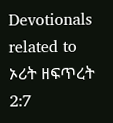Devotionals related to ኦሪት ዘፍጥረት 2:7